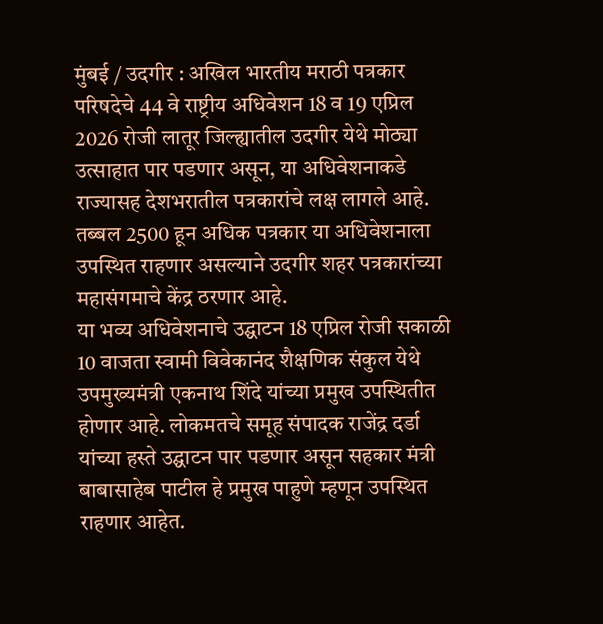मुंबई / उदगीर : अखिल भारतीय मराठी पत्रकार परिषदेचे 44 वे राष्ट्रीय अधिवेशन 18 व 19 एप्रिल 2026 रोजी लातूर जिल्ह्यातील उदगीर येथे मोठ्या उत्साहात पार पडणार असून, या अधिवेशनाकडे राज्यासह देशभरातील पत्रकारांचे लक्ष लागले आहे. तब्बल 2500 हून अधिक पत्रकार या अधिवेशनाला उपस्थित राहणार असल्याने उदगीर शहर पत्रकारांच्या महासंगमाचे केंद्र ठरणार आहे.
या भव्य अधिवेशनाचे उद्घाटन 18 एप्रिल रोजी सकाळी 10 वाजता स्वामी विवेकानंद शैक्षणिक संकुल येथे उपमुख्यमंत्री एकनाथ शिंदे यांच्या प्रमुख उपस्थितीत होणार आहे. लोकमतचे समूह संपादक राजेंद्र दर्डा यांच्या हस्ते उद्घाटन पार पडणार असून सहकार मंत्री बाबासाहेब पाटील हे प्रमुख पाहुणे म्हणून उपस्थित राहणार आहेत.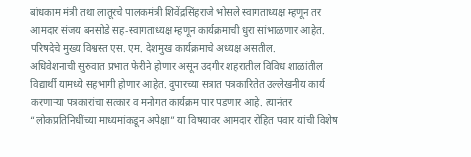बांधकाम मंत्री तथा लातूरचे पालकमंत्री शिवेंद्रसिंहराजे भोसले स्वागताध्यक्ष म्हणून तर आमदार संजय बनसोडे सह-स्वागताध्यक्ष म्हणून कार्यक्रमाची धुरा सांभाळणार आहेत. परिषदेचे मुख्य विश्वस्त एस. एम. देशमुख कार्यक्रमाचे अध्यक्ष असतील.
अधिवेशनाची सुरुवात प्रभात फेरीने होणार असून उदगीर शहरातील विविध शाळांतील विद्यार्थी यामध्ये सहभागी होणार आहेत. दुपारच्या सत्रात पत्रकारितेत उल्लेखनीय कार्य करणाऱ्या पत्रकारांचा सत्कार व मनोगत कार्यक्रम पार पडणार आहे. त्यानंतर “लोकप्रतिनिधींच्या माध्यमांकडून अपेक्षा” या विषयावर आमदार रोहित पवार यांची विशेष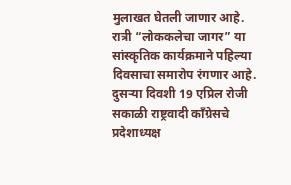मुलाखत घेतली जाणार आहे. रात्री “लोककलेचा जागर” या सांस्कृतिक कार्यक्रमाने पहिल्या दिवसाचा समारोप रंगणार आहे.
दुसऱ्या दिवशी 19 एप्रिल रोजी सकाळी राष्ट्रवादी काँग्रेसचे प्रदेशाध्यक्ष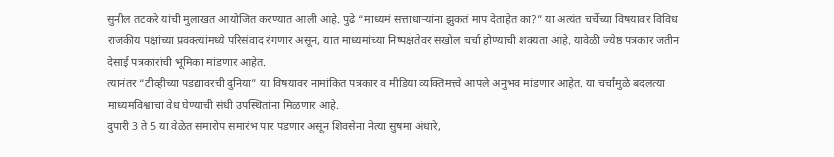सुनील तटकरे यांची मुलाखत आयोजित करण्यात आली आहे. पुढे “माध्यमं सत्ताधाऱ्यांना झुकतं माप देताहेत का?” या अत्यंत चर्चेच्या विषयावर विविध राजकीय पक्षांच्या प्रवक्त्यांमध्ये परिसंवाद रंगणार असून, यात माध्यमांच्या निष्पक्षतेवर सखोल चर्चा होण्याची शक्यता आहे. यावेळी ज्येष्ठ पत्रकार जतीन देसाई पत्रकारांची भूमिका मांडणार आहेत.
त्यानंतर “टीव्हीच्या पडद्यावरची दुनिया” या विषयावर नामांकित पत्रकार व मीडिया व्यक्तिमत्त्वे आपले अनुभव मांडणार आहेत. या चर्चांमुळे बदलत्या माध्यमविश्वाचा वेध घेण्याची संधी उपस्थितांना मिळणार आहे.
दुपारी 3 ते 5 या वेळेत समारोप समारंभ पार पडणार असून शिवसेना नेत्या सुषमा अंधारे,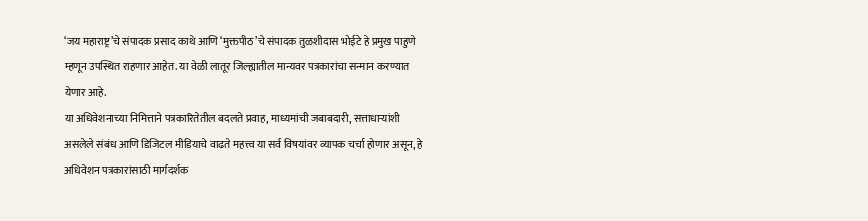‘जय महाराष्ट्र’चे संपादक प्रसाद काथे आणि ‘मुक्तपीठ’चे संपादक तुळशीदास भोईटे हे प्रमुख पाहुणे म्हणून उपस्थित राहणार आहेत. या वेळी लातूर जिल्ह्यातील मान्यवर पत्रकारांचा सन्मान करण्यात येणार आहे.
या अधिवेशनाच्या निमित्ताने पत्रकारितेतील बदलते प्रवाह, माध्यमांची जबाबदारी, सत्ताधाऱ्यांशी असलेले संबंध आणि डिजिटल मीडियाचे वाढते महत्त्व या सर्व विषयांवर व्यापक चर्चा होणार असून, हे अधिवेशन पत्रकारांसाठी मार्गदर्शक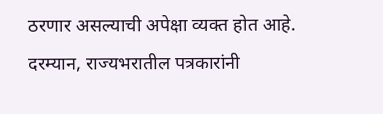ठरणार असल्याची अपेक्षा व्यक्त होत आहे.
दरम्यान, राज्यभरातील पत्रकारांनी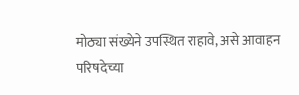मोठ्या संख्येने उपस्थित राहावे, असे आवाहन परिषदेच्या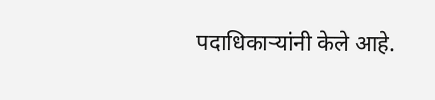पदाधिकाऱ्यांनी केले आहे.